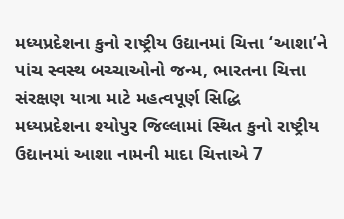મધ્યપ્રદેશના કુનો રાષ્ટ્રીય ઉદ્યાનમાં ચિત્તા ‘આશા’ને પાંચ સ્વસ્થ બચ્ચાઓનો જન્મ, ભારતના ચિત્તા સંરક્ષણ યાત્રા માટે મહત્વપૂર્ણ સિદ્ધિ
મધ્યપ્રદેશના શ્યોપુર જિલ્લામાં સ્થિત કુનો રાષ્ટ્રીય ઉદ્યાનમાં આશા નામની માદા ચિત્તાએ 7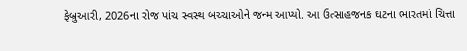ફેબ્રુઆરી, 2026ના રોજ પાંચ સ્વસ્થ બચ્ચાઓને જન્મ આપ્યો. આ ઉત્સાહજનક ઘટના ભારતમાં ચિત્તા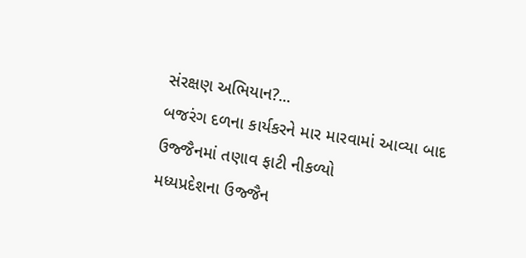સંરક્ષણ અભિયાન?...
બજરંગ દળના કાર્યકરને માર મારવામાં આવ્યા બાદ ઉજ્જૈનમાં તણાવ ફાટી નીકળ્યો
મધ્યપ્રદેશના ઉજ્જૈન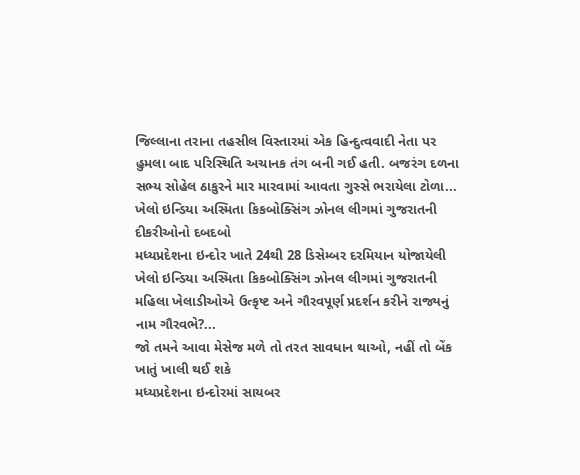જિલ્લાના તરાના તહસીલ વિસ્તારમાં એક હિન્દુત્વવાદી નેતા પર હુમલા બાદ પરિસ્થિતિ અચાનક તંગ બની ગઈ હતી. બજરંગ દળના સભ્ય સોહેલ ઠાકુરને માર મારવામાં આવતા ગુસ્સે ભરાયેલા ટોળા...
ખેલો ઇન્ડિયા અસ્મિતા કિકબોક્સિંગ ઝોનલ લીગમાં ગુજરાતની દીકરીઓનો દબદબો
મધ્યપ્રદેશના ઇન્દોર ખાતે 24થી 28 ડિસેમ્બર દરમિયાન યોજાયેલી ખેલો ઇન્ડિયા અસ્મિતા કિકબોક્સિંગ ઝોનલ લીગમાં ગુજરાતની મહિલા ખેલાડીઓએ ઉત્કૃષ્ટ અને ગૌરવપૂર્ણ પ્રદર્શન કરીને રાજ્યનું નામ ગૌરવભે?...
જો તમને આવા મેસેજ મળે તો તરત સાવધાન થાઓ, નહીં તો બેંક ખાતું ખાલી થઈ શકે
મધ્યપ્રદેશના ઇન્દોરમાં સાયબર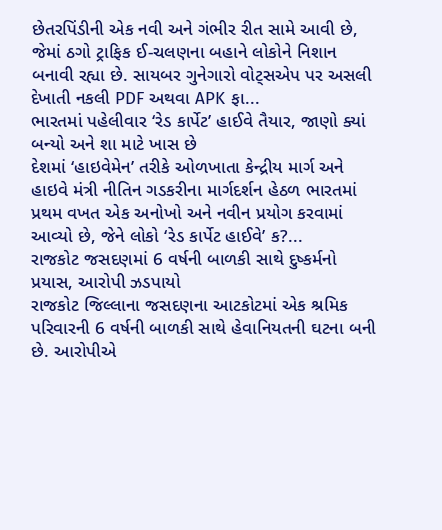છેતરપિંડીની એક નવી અને ગંભીર રીત સામે આવી છે, જેમાં ઠગો ટ્રાફિક ઈ-ચલણના બહાને લોકોને નિશાન બનાવી રહ્યા છે. સાયબર ગુનેગારો વોટ્સએપ પર અસલી દેખાતી નકલી PDF અથવા APK ફા...
ભારતમાં પહેલીવાર ‘રેડ કાર્પેટ’ હાઈવે તૈયાર, જાણો ક્યાં બન્યો અને શા માટે ખાસ છે
દેશમાં ‘હાઇવેમેન’ તરીકે ઓળખાતા કેન્દ્રીય માર્ગ અને હાઇવે મંત્રી નીતિન ગડકરીના માર્ગદર્શન હેઠળ ભારતમાં પ્રથમ વખત એક અનોખો અને નવીન પ્રયોગ કરવામાં આવ્યો છે, જેને લોકો ‘રેડ કાર્પેટ હાઈવે’ ક?...
રાજકોટ જસદણમાં 6 વર્ષની બાળકી સાથે દુષ્કર્મનો પ્રયાસ, આરોપી ઝડપાયો
રાજકોટ જિલ્લાના જસદણના આટકોટમાં એક શ્રમિક પરિવારની 6 વર્ષની બાળકી સાથે હેવાનિયતની ઘટના બની છે. આરોપીએ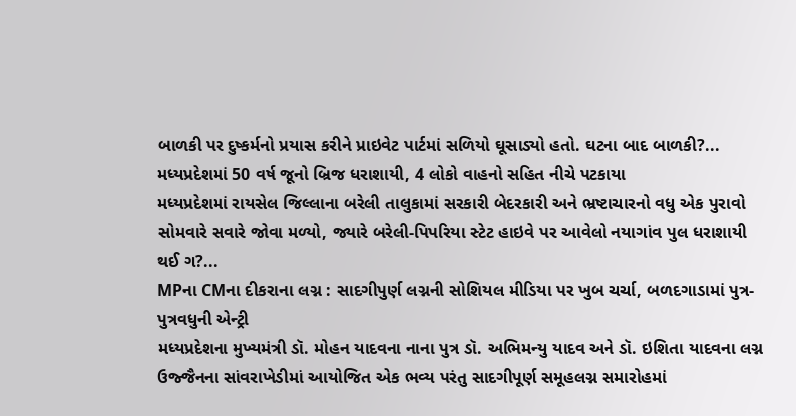બાળકી પર દુષ્કર્મનો પ્રયાસ કરીને પ્રાઇવેટ પાર્ટમાં સળિયો ઘૂસાડ્યો હતો. ઘટના બાદ બાળકી?...
મધ્યપ્રદેશમાં 50 વર્ષ જૂનો બ્રિજ ધરાશાયી, 4 લોકો વાહનો સહિત નીચે પટકાયા
મધ્યપ્રદેશમાં રાયસેલ જિલ્લાના બરેલી તાલુકામાં સરકારી બેદરકારી અને ભ્રષ્ટાચારનો વધુ એક પુરાવો સોમવારે સવારે જોવા મળ્યો, જ્યારે બરેલી-પિપરિયા સ્ટેટ હાઇવે પર આવેલો નયાગાંવ પુલ ધરાશાયી થઈ ગ?...
MPના CMના દીકરાના લગ્ન : સાદગીપુર્ણ લગ્નની સોશિયલ મીડિયા પર ખુબ ચર્ચા, બળદગાડામાં પુત્ર-પુત્રવધુની એન્ટ્રી
મધ્યપ્રદેશના મુખ્યમંત્રી ડૉ. મોહન યાદવના નાના પુત્ર ડૉ. અભિમન્યુ યાદવ અને ડૉ. ઇશિતા યાદવના લગ્ન ઉજ્જૈનના સાંવરાખેડીમાં આયોજિત એક ભવ્ય પરંતુ સાદગીપૂર્ણ સમૂહલગ્ન સમારોહમાં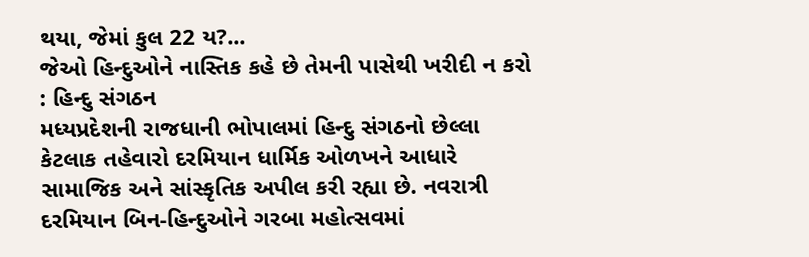થયા, જેમાં કુલ 22 ય?...
જેઓ હિન્દુઓને નાસ્તિક કહે છે તેમની પાસેથી ખરીદી ન કરો : હિન્દુ સંગઠન
મધ્યપ્રદેશની રાજધાની ભોપાલમાં હિન્દુ સંગઠનો છેલ્લા કેટલાક તહેવારો દરમિયાન ધાર્મિક ઓળખને આધારે સામાજિક અને સાંસ્કૃતિક અપીલ કરી રહ્યા છે. નવરાત્રી દરમિયાન બિન-હિન્દુઓને ગરબા મહોત્સવમાં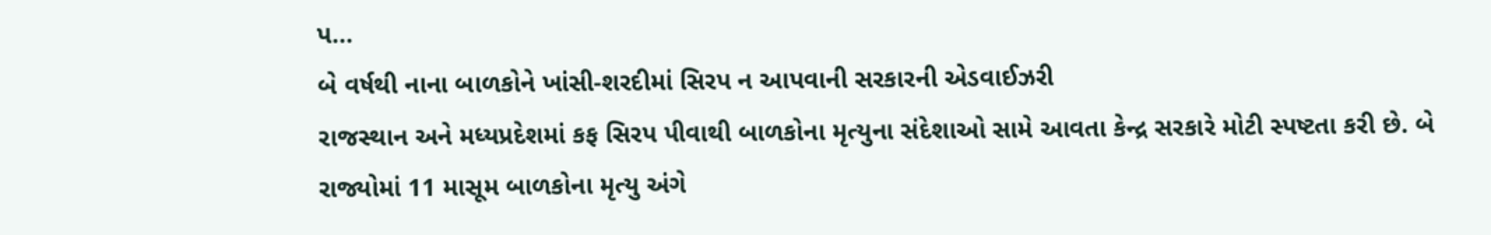પ...
બે વર્ષથી નાના બાળકોને ખાંસી-શરદીમાં સિરપ ન આપવાની સરકારની એડવાઈઝરી
રાજસ્થાન અને મધ્યપ્રદેશમાં કફ સિરપ પીવાથી બાળકોના મૃત્યુના સંદેશાઓ સામે આવતા કેન્દ્ર સરકારે મોટી સ્પષ્ટતા કરી છે. બે રાજ્યોમાં 11 માસૂમ બાળકોના મૃત્યુ અંગે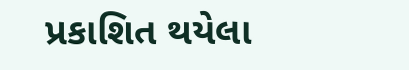પ્રકાશિત થયેલા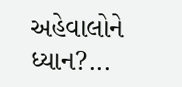અહેવાલોને ધ્યાન?...